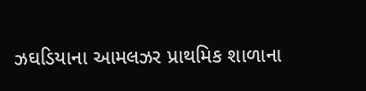ઝઘડિયાના આમલઝર પ્રાથમિક શાળાના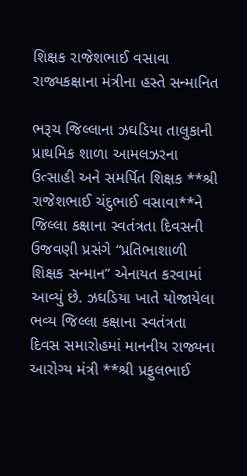શિક્ષક રાજેશભાઈ વસાવા રાજ્યકક્ષાના મંત્રીના હસ્તે સન્માનિત

ભરૂચ જિલ્લાના ઝઘડિયા તાલુકાની પ્રાથમિક શાળા આમલઝરના ઉત્સાહી અને સમર્પિત શિક્ષક **શ્રી રાજેશભાઈ ચંદુભાઈ વસાવા**ને જિલ્લા કક્ષાના સ્વતંત્રતા દિવસની ઉજવણી પ્રસંગે “પ્રતિભાશાળી શિક્ષક સન્માન” એનાયત કરવામાં આવ્યું છે. ઝઘડિયા ખાતે યોજાયેલા ભવ્ય જિલ્લા કક્ષાના સ્વતંત્રતા દિવસ સમારોહમાં માનનીય રાજ્યના આરોગ્ય મંત્રી **શ્રી પ્રફુલભાઈ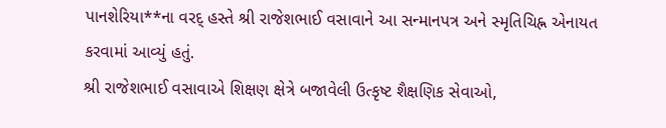પાનશેરિયા**ના વરદ્ હસ્તે શ્રી રાજેશભાઈ વસાવાને આ સન્માનપત્ર અને સ્મૃતિચિહ્ન એનાયત કરવામાં આવ્યું હતું.
શ્રી રાજેશભાઈ વસાવાએ શિક્ષણ ક્ષેત્રે બજાવેલી ઉત્કૃષ્ટ શૈક્ષણિક સેવાઓ,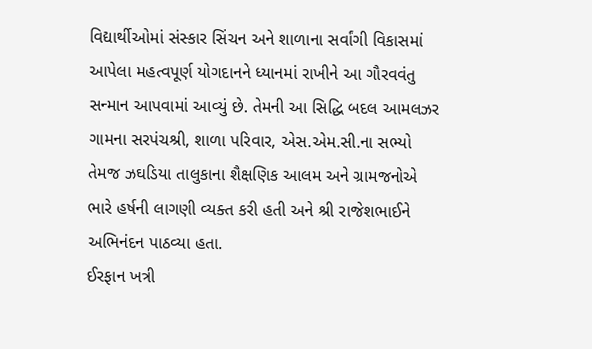વિદ્યાર્થીઓમાં સંસ્કાર સિંચન અને શાળાના સર્વાંગી વિકાસમાં આપેલા મહત્વપૂર્ણ યોગદાનને ધ્યાનમાં રાખીને આ ગૌરવવંતુ સન્માન આપવામાં આવ્યું છે. તેમની આ સિદ્ધિ બદલ આમલઝર ગામના સરપંચશ્રી, શાળા પરિવાર, એસ.એમ.સી.ના સભ્યો તેમજ ઝઘડિયા તાલુકાના શૈક્ષણિક આલમ અને ગ્રામજનોએ ભારે હર્ષની લાગણી વ્યક્ત કરી હતી અને શ્રી રાજેશભાઈને અભિનંદન પાઠવ્યા હતા.
ઈરફાન ખત્રી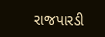રાજપારડી